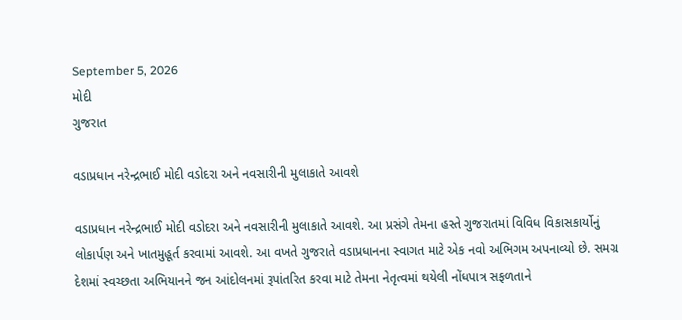September 5, 2026
મોદી
ગુજરાત

વડાપ્રધાન નરેન્દ્રભાઈ મોદી વડોદરા અને નવસારીની મુલાકાતે આવશે

વડાપ્રધાન નરેન્દ્રભાઈ મોદી વડોદરા અને નવસારીની મુલાકાતે આવશે. આ પ્રસંગે તેમના હસ્તે ગુજરાતમાં વિવિધ વિકાસકાર્યોનું લોકાર્પણ અને ખાતમુહૂર્ત કરવામાં આવશે. આ વખતે ગુજરાતે વડાપ્રધાનના સ્વાગત માટે એક નવો અભિગમ અપનાવ્યો છે. સમગ્ર દેશમાં સ્વચ્છતા અભિયાનને જન આંદોલનમાં રૂપાંતરિત કરવા માટે તેમના નેતૃત્વમાં થયેલી નોંધપાત્ર સફળતાને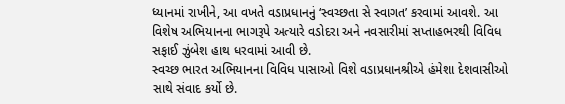ધ્યાનમાં રાખીને, આ વખતે વડાપ્રધાનનું ‘સ્વચ્છતા સે સ્વાગત’ કરવામાં આવશે. આ વિશેષ અભિયાનના ભાગરૂપે અત્યારે વડોદરા અને નવસારીમાં સપ્તાહભરથી વિવિધ સફાઈ ઝુંબેશ હાથ ધરવામાં આવી છે.
સ્વચ્છ ભારત અભિયાનના વિવિધ પાસાઓ વિશે વડાપ્રધાનશ્રીએ હંમેશા દેશવાસીઓ સાથે સંવાદ કર્યો છે.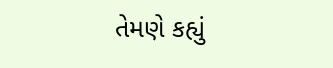તેમણે કહ્યું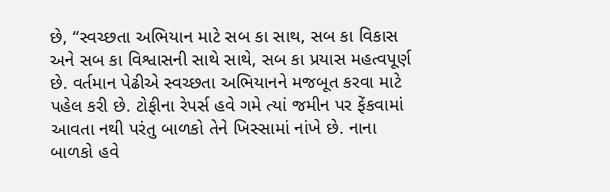છે, “સ્વચ્છતા અભિયાન માટે સબ કા સાથ, સબ કા વિકાસ અને સબ કા વિશ્વાસની સાથે સાથે, સબ કા પ્રયાસ મહત્વપૂર્ણ છે. વર્તમાન પેઢીએ સ્વચ્છતા અભિયાનને મજબૂત કરવા માટે પહેલ કરી છે. ટોફીના રેપર્સ હવે ગમે ત્યાં જમીન પર ફેંકવામાં આવતા નથી પરંતુ બાળકો તેને ખિસ્સામાં નાંખે છે. નાના બાળકો હવે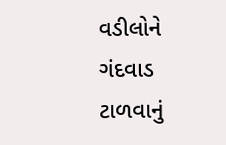વડીલોને ગંદવાડ ટાળવાનું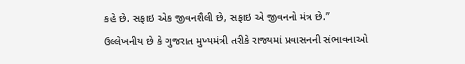કહે છે. સફાઇ એક જીવનશૈલી છે, સફાઇ એ જીવનનો મંત્ર છે.”
ઉલ્લેખનીય છે કે ગુજરાત મુખ્યમંત્રી તરીકે રાજ્યમાં પ્રવાસનની સંભાવનાઓ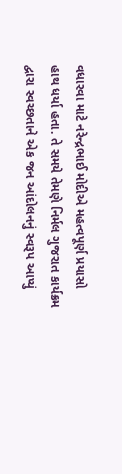વધારવા માટે નરેન્દ્રભાઈ મોદીએ મહત્વપૂર્ણ પ્રયાસો હાથ ધર્યા હતા. તે સમયે તેમણે નિર્મલ ગુજરાત કાર્યક્રમ દ્વારા સ્વચ્છતાને એક જન આંદોલનનું સ્વરૂપ આપ્યું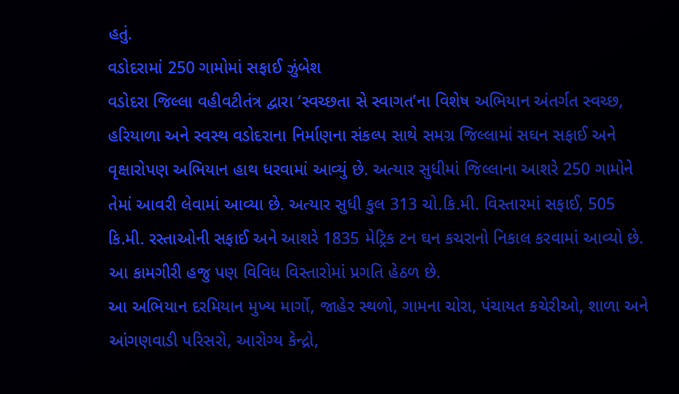હતું.
વડોદરામાં 250 ગામોમાં સફાઈ ઝુંબેશ
વડોદરા જિલ્લા વહીવટીતંત્ર દ્વારા ‘સ્વચ્છતા સે સ્વાગત’ના વિશેષ અભિયાન અંતર્ગત સ્વચ્છ, હરિયાળા અને સ્વસ્થ વડોદરાના નિર્માણના સંકલ્પ સાથે સમગ્ર જિલ્લામાં સઘન સફાઈ અને વૃક્ષારોપણ અભિયાન હાથ ધરવામાં આવ્યું છે. અત્યાર સુધીમાં જિલ્લાના આશરે 250 ગામોને તેમાં આવરી લેવામાં આવ્યા છે. અત્યાર સુધી કુલ 313 ચો.કિ.મી. વિસ્તારમાં સફાઈ, 505 કિ.મી. રસ્તાઓની સફાઈ અને આશરે 1835 મેટ્રિક ટન ઘન કચરાનો નિકાલ કરવામાં આવ્યો છે. આ કામગીરી હજુ પણ વિવિધ વિસ્તારોમાં પ્રગતિ હેઠળ છે.
આ અભિયાન દરમિયાન મુખ્ય માર્ગો, જાહેર સ્થળો, ગામના ચોરા, પંચાયત કચેરીઓ, શાળા અને આંગણવાડી પરિસરો, આરોગ્ય કેન્દ્રો,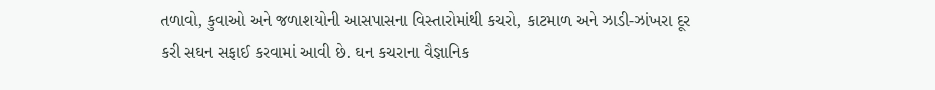તળાવો, કુવાઓ અને જળાશયોની આસપાસના વિસ્તારોમાંથી કચરો, કાટમાળ અને ઝાડી-ઝાંખરા દૂર કરી સઘન સફાઈ કરવામાં આવી છે. ઘન કચરાના વૈજ્ઞાનિક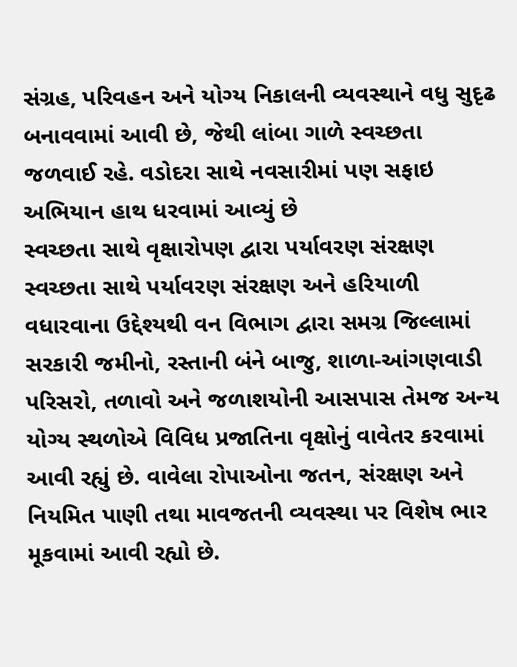સંગ્રહ, પરિવહન અને યોગ્ય નિકાલની વ્યવસ્થાને વધુ સુદૃઢ બનાવવામાં આવી છે, જેથી લાંબા ગાળે સ્વચ્છતા જળવાઈ રહે. વડોદરા સાથે નવસારીમાં પણ સફાઇ અભિયાન હાથ ધરવામાં આવ્યું છે
સ્વચ્છતા સાથે વૃક્ષારોપણ દ્વારા પર્યાવરણ સંરક્ષણ
સ્વચ્છતા સાથે પર્યાવરણ સંરક્ષણ અને હરિયાળી વધારવાના ઉદ્દેશ્યથી વન વિભાગ દ્વારા સમગ્ર જિલ્લામાં સરકારી જમીનો, રસ્તાની બંને બાજુ, શાળા-આંગણવાડી પરિસરો, તળાવો અને જળાશયોની આસપાસ તેમજ અન્ય યોગ્ય સ્થળોએ વિવિધ પ્રજાતિના વૃક્ષોનું વાવેતર કરવામાં આવી રહ્યું છે. વાવેલા રોપાઓના જતન, સંરક્ષણ અને નિયમિત પાણી તથા માવજતની વ્યવસ્થા પર વિશેષ ભાર મૂકવામાં આવી રહ્યો છે.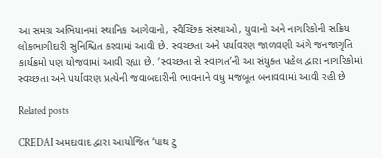આ સમગ્ર અભિયાનમાં સ્થાનિક આગેવાનો, સ્વૈચ્છિક સંસ્થાઓ, યુવાનો અને નાગરિકોની સક્રિય લોકભાગીદારી સુનિશ્ચિત કરવામાં આવી છે. સ્વચ્છતા અને પર્યાવરણ જાળવણી અંગે જનજાગૃતિ કાર્યક્રમો પણ યોજવામાં આવી રહ્યા છે. ‘સ્વચ્છતા સે સ્વાગત’ની આ સંયુક્ત પહેલ દ્વારા નાગરિકોમાં સ્વચ્છતા અને પર્યાવરણ પ્રત્યેની જવાબદારીની ભાવનાને વધુ મજબૂત બનાવવામાં આવી રહી છે

Related posts

CREDAI અમદાવાદ દ્વારા આયોજિત ‘પાથ ટુ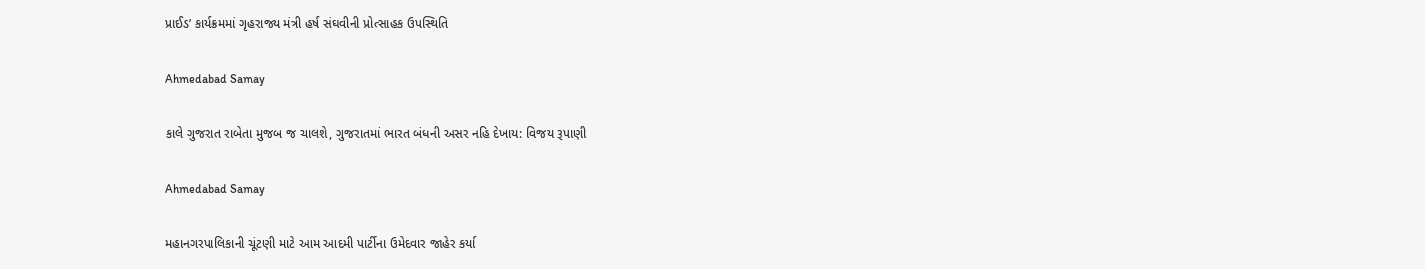પ્રાઈડ’ કાર્યક્રમમાં ગૃહરાજ્ય મંત્રી હર્ષ સંઘવીની પ્રોત્સાહક ઉપસ્થિતિ

Ahmedabad Samay

કાલે ગુજરાત રાબેતા મુજબ જ ચાલશે, ગુજરાતમાં ભારત બંધની અસર નહિ દેખાય: વિજય રૂપાણી

Ahmedabad Samay

મહાનગરપાલિકાની ચૂંટણી માટે આમ આદમી પાર્ટીના ઉમેદવાર જાહેર કર્યા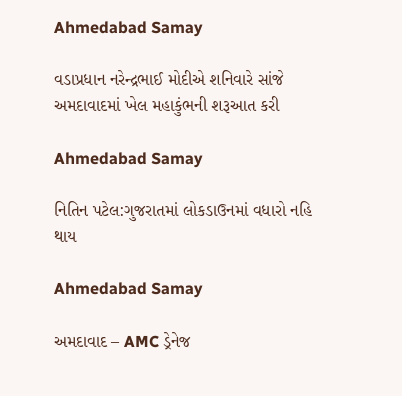Ahmedabad Samay

વડાપ્રધાન નરેન્દ્રભાઈ મોદીએ શનિવારે સાંજે અમદાવાદમાં ખેલ મહાકુંભની શરૂઆત કરી

Ahmedabad Samay

નિતિન પટેલ:ગુજરાતમાં લોકડાઉનમાં વધારો નહિ થાય

Ahmedabad Samay

અમદાવાદ – AMC ડ્રેનેજ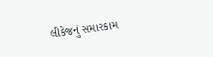લીકેજનું સમારકામ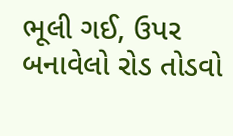ભૂલી ગઈ, ઉપર બનાવેલો રોડ તોડવો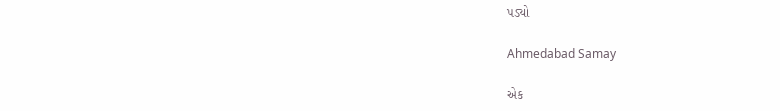પડ્યો

Ahmedabad Samay

એક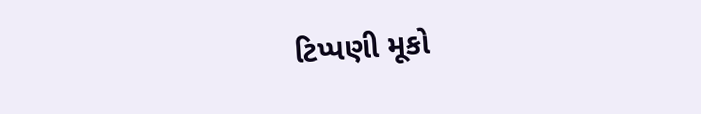ટિપ્પણી મૂકો